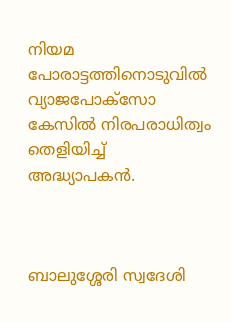നിയമ പോരാട്ടത്തിനൊടുവില്‍ വ്യാജപോക്‌സോ കേസില്‍ നിരപരാധിത്വം തെളിയിച്ച് അദ്ധ്യാപകന്‍.



ബാലുശ്ശേരി സ്വദേശി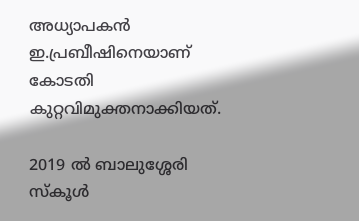അധ്യാപകന്‍ ഇ.പ്രബീഷിനെയാണ് കോടതി കുറ്റവിമുക്തനാക്കിയത്.

2019 ല്‍ ബാലുശ്ശേരി സ്‌കൂള്‍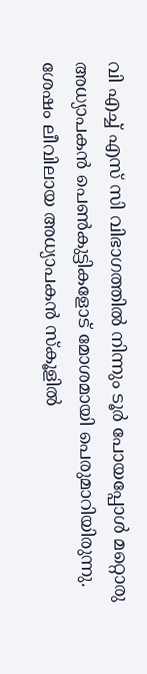വി എച്ച് എസ് സി വിഭാഗത്തില്‍ നിന്നും ടൂര്‍ പോയപ്പോൾ മറ്റൊരു അധ്യാപകൻ പെൺകുട്ടികളോട് മോശമായി പെരുമാറിയിരുന്നു. ശേഷം ലീവിലായ അധ്യാപകൻ സ്കൂളിൽ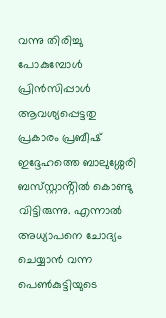വന്നു തിരിച്ചു പോകുമ്പോൾ പ്രിൻസിപ്പാൾ ആവശ്യപ്പെട്ടതു പ്രകാരം പ്രബീഷ്
ഇദ്ദേഹത്തെ ബാലുശ്ശേരി ബസ്‌സ്റ്റാൻ്റിൽ കൊണ്ടു വിട്ടിരുന്നു. എന്നാൽ അധ്യാപനെ ചോദ്യം ചെയ്യാൻ വന്ന പെൺകുട്ടിയുടെ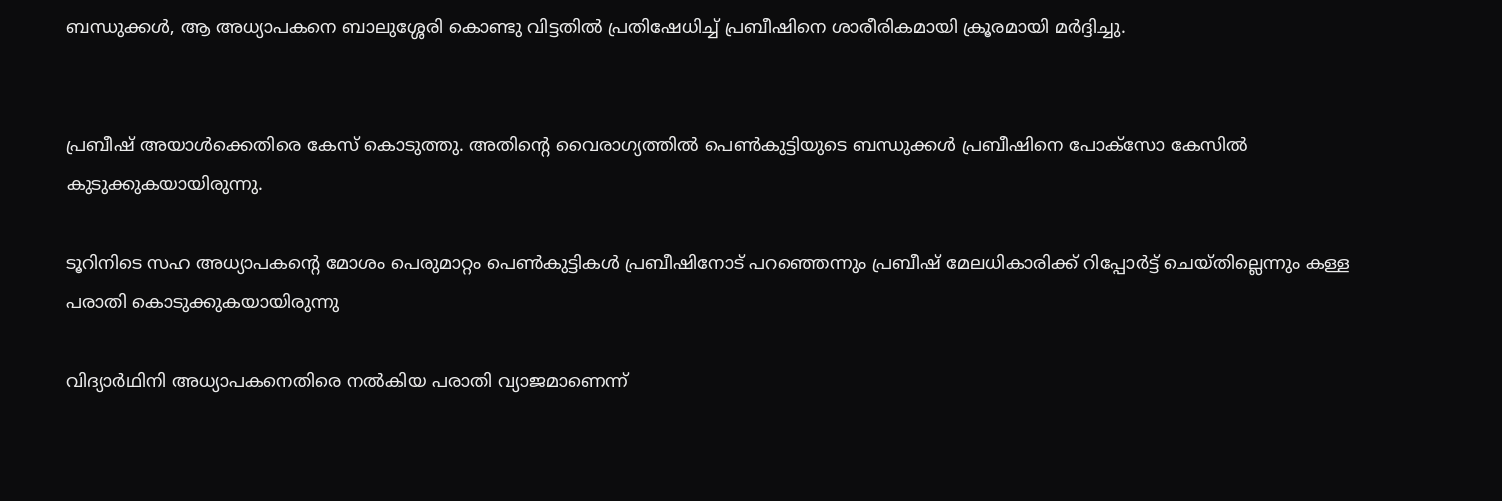ബന്ധുക്കൾ, ആ അധ്യാപകനെ ബാലുശ്ശേരി കൊണ്ടു വിട്ടതിൽ പ്രതിഷേധിച്ച് പ്രബീഷിനെ ശാരീരികമായി ക്രൂരമായി മർദ്ദിച്ചു.


പ്രബീഷ് അയാൾക്കെതിരെ കേസ് കൊടുത്തു. അതിൻ്റെ വൈരാഗ്യത്തിൽ പെൺകുട്ടിയുടെ ബന്ധുക്കൾ പ്രബീഷിനെ പോക്സോ കേസിൽ കുടുക്കുകയായിരുന്നു.

ടൂറിനിടെ സഹ അധ്യാപകൻ്റെ മോശം പെരുമാറ്റം പെൺകുട്ടികൾ പ്രബീഷിനോട് പറഞ്ഞെന്നും പ്രബീഷ് മേലധികാരിക്ക് റിപ്പോർട്ട് ചെയ്തില്ലെന്നും കള്ള പരാതി കൊടുക്കുകയായിരുന്നു

വിദ്യാര്‍ഥിനി അധ്യാപകനെതിരെ നല്‍കിയ പരാതി വ്യാജമാണെന്ന്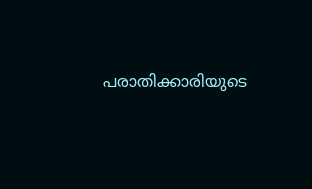പരാതിക്കാരിയുടെ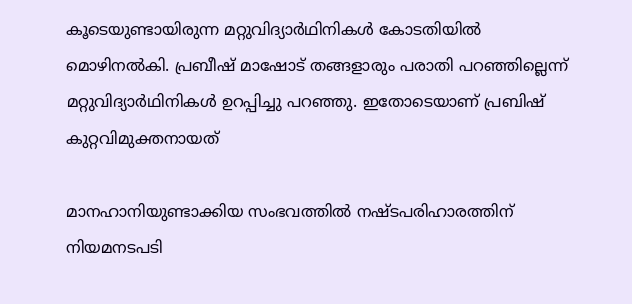കൂടെയുണ്ടായിരുന്ന മറ്റുവിദ്യാര്‍ഥിനികള്‍ കോടതിയില്‍ മൊഴിനല്‍കി. പ്രബീഷ് മാഷോട് തങ്ങളാരും പരാതി പറഞ്ഞില്ലെന്ന് മറ്റുവിദ്യാര്‍ഥിനികള്‍ ഉറപ്പിച്ചു പറഞ്ഞു. ഇതോടെയാണ് പ്രബിഷ് കുറ്റവിമുക്തനായത്

മാനഹാനിയുണ്ടാക്കിയ സംഭവത്തില്‍ നഷ്ടപരിഹാരത്തിന് നിയമനടപടി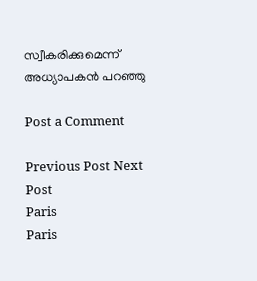സ്വീകരിക്കുമെന്ന് അധ്യാപകന്‍ പറഞ്ഞു

Post a Comment

Previous Post Next Post
Paris
Paris